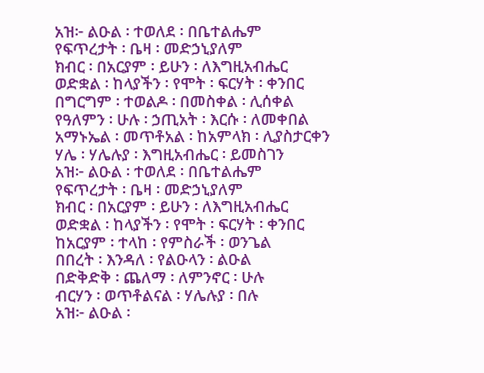አዝ፦ ልዑል ፡ ተወለደ ፡ በቤተልሔም
የፍጥረታት ፡ ቤዛ ፡ መድኃኒያለም
ክብር ፡ በአርያም ፡ ይሁን ፡ ለእግዚአብሔር
ወድቋል ፡ ከላያችን ፡ የሞት ፡ ፍርሃት ፡ ቀንበር
በግርግም ፡ ተወልዶ ፡ በመስቀል ፡ ሊሰቀል
የዓለምን ፡ ሁሉ ፡ ኃጢአት ፡ እርሱ ፡ ለመቀበል
አማኑኤል ፡ መጥቶአል ፡ ከአምላክ ፡ ሊያስታርቀን
ሃሌ ፡ ሃሌሉያ ፡ እግዚአብሔር ፡ ይመስገን
አዝ፦ ልዑል ፡ ተወለደ ፡ በቤተልሔም
የፍጥረታት ፡ ቤዛ ፡ መድኃኒያለም
ክብር ፡ በአርያም ፡ ይሁን ፡ ለእግዚአብሔር
ወድቋል ፡ ከላያችን ፡ የሞት ፡ ፍርሃት ፡ ቀንበር
ከአርያም ፡ ተላከ ፡ የምስራች ፡ ወንጌል
በበረት ፡ እንዳለ ፡ የልዑላን ፡ ልዑል
በድቅድቅ ፡ ጨለማ ፡ ለምንኖር ፡ ሁሉ
ብርሃን ፡ ወጥቶልናል ፡ ሃሌሉያ ፡ በሉ
አዝ፦ ልዑል ፡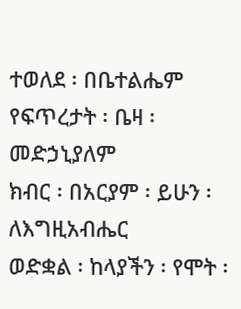ተወለደ ፡ በቤተልሔም
የፍጥረታት ፡ ቤዛ ፡ መድኃኒያለም
ክብር ፡ በአርያም ፡ ይሁን ፡ ለእግዚአብሔር
ወድቋል ፡ ከላያችን ፡ የሞት ፡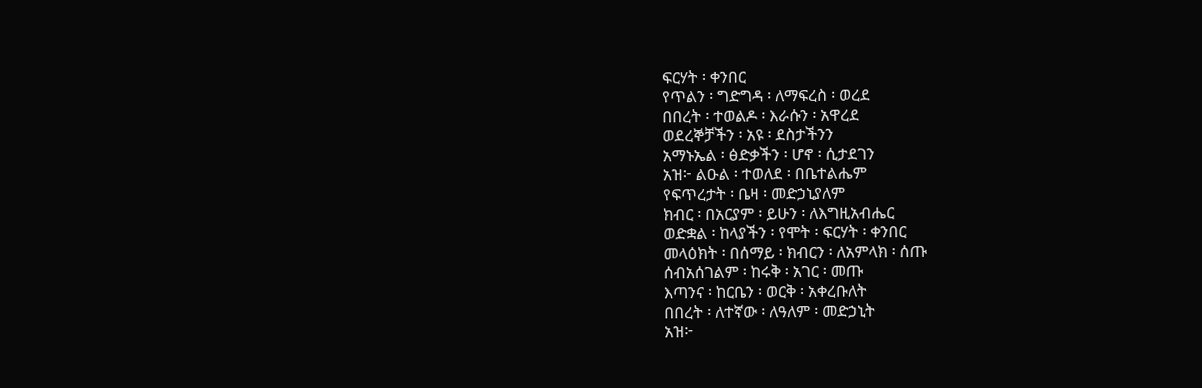ፍርሃት ፡ ቀንበር
የጥልን ፡ ግድግዳ ፡ ለማፍረስ ፡ ወረደ
በበረት ፡ ተወልዶ ፡ እራሱን ፡ አዋረደ
ወደረኞቻችን ፡ አዩ ፡ ደስታችንን
አማኑኤል ፡ ፅድቃችን ፡ ሆኖ ፡ ሲታደገን
አዝ፦ ልዑል ፡ ተወለደ ፡ በቤተልሔም
የፍጥረታት ፡ ቤዛ ፡ መድኃኒያለም
ክብር ፡ በአርያም ፡ ይሁን ፡ ለእግዚአብሔር
ወድቋል ፡ ከላያችን ፡ የሞት ፡ ፍርሃት ፡ ቀንበር
መላዕክት ፡ በሰማይ ፡ ክብርን ፡ ለአምላክ ፡ ሰጡ
ሰብአሰገልም ፡ ከሩቅ ፡ አገር ፡ መጡ
እጣንና ፡ ከርቤን ፡ ወርቅ ፡ አቀረቡለት
በበረት ፡ ለተኛው ፡ ለዓለም ፡ መድኃኒት
አዝ፦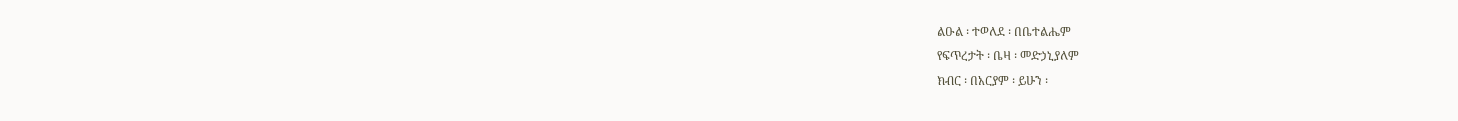ልዑል ፡ ተወለደ ፡ በቤተልሔም
የፍጥረታት ፡ ቤዛ ፡ መድኃኒያለም
ክብር ፡ በአርያም ፡ ይሁን ፡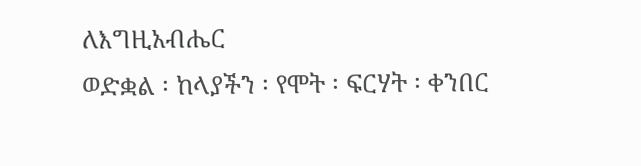ለእግዚአብሔር
ወድቋል ፡ ከላያችን ፡ የሞት ፡ ፍርሃት ፡ ቀንበር